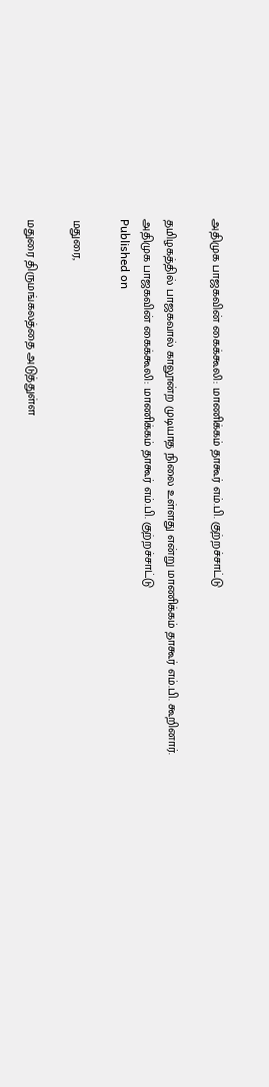அதிமுக பாஜகவின் கைக்கூலி: மாணிக்கம் தாகூர் எம்.பி. குற்றச்சாட்டு

தமிழகத்தில் பாஜகவால் காலூன்ற முடியாத நிலை உள்ளது என்று மாணிக்கம் தாகூர் எம்.பி. கூறினார்.
அதிமுக பாஜகவின் கைக்கூலி: மாணிக்கம் தாகூர் எம்.பி. குற்றச்சாட்டு
Published on

மதுரை,

மதுரை திருமங்கலத்தை அடுத்துள்ள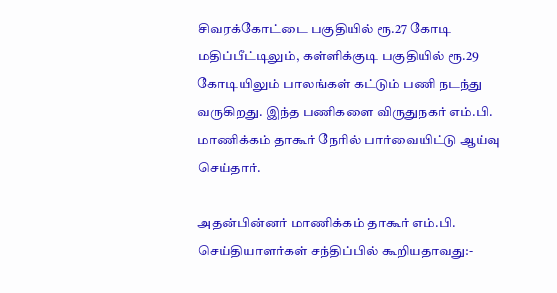சிவரக்கோட்டை பகுதியில் ரூ.27 கோடி மதிப்பீட்டிலும், கள்ளிக்குடி பகுதியில் ரூ.29 கோடியிலும் பாலங்கள் கட்டும் பணி நடந்து வருகிறது. இந்த பணிகளை விருதுநகர் எம்.பி. மாணிக்கம் தாகூர் நேரில் பார்வையிட்டு ஆய்வு செய்தார்.

அதன்பின்னர் மாணிக்கம் தாகூர் எம்.பி. செய்தியாளர்கள் சந்திப்பில் கூறியதாவது:-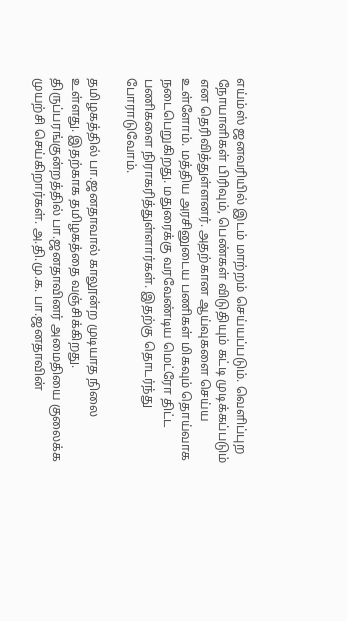எய்ம்ஸ் ஜனவரியில் இடம் மாற்றம் செய்யப்படும். வெளிப்புற நோயாளிகள் பிரிவும், பெண்கள் விடுதியும் கட்டி முடிக்கப்படும் என தெரிவித்துள்ளனர். அதற்கான ஆய்வுகளை செய்ய உள்ளோம். மத்திய அரசினுடைய பணிகள் மிகவும் தொய்வாக நடைபெறுகிறது. மதுரைக்கு வரவேண்டிய மெட்ரோ திட்ட பணிகளை நிராகரித்துள்ளார்கள். இதற்கு தொடர்ந்து போராடுவோம்.

தமிழகத்தில் பா.ஜனதாவால் காலூன்ற முடியாத நிலை உள்ளது. இதற்காக தமிழகத்தை வஞ்சிக்கிறது. திருப்பரங்குன்றத்தில் பா.ஜனதாவினர் அமைதியை குலைக்க முயற்சி செய்கிறார்கள். அ.தி.மு.க. பா.ஜனதாவின்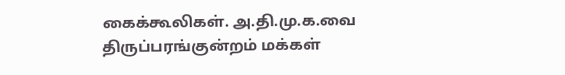கைக்கூலிகள். அ.தி.மு.க.வை திருப்பரங்குன்றம் மக்கள்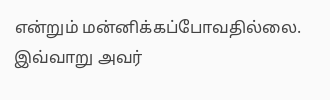என்றும் மன்னிக்கப்போவதில்லை. இவ்வாறு அவர்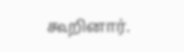கூறினார்.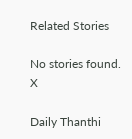Related Stories

No stories found.
X

Daily Thanthi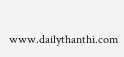www.dailythanthi.com